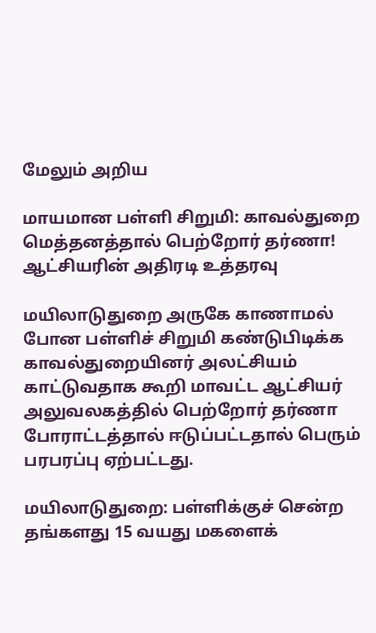மேலும் அறிய

மாயமான பள்ளி சிறுமி: காவல்துறை மெத்தனத்தால் பெற்றோர் தர்ணா! ஆட்சியரின் அதிரடி உத்தரவு

மயிலாடுதுறை அருகே காணாமல் போன பள்ளிச் சிறுமி கண்டுபிடிக்க காவல்துறையினர் அலட்சியம் காட்டுவதாக கூறி மாவட்ட ஆட்சியர் அலுவலகத்தில் பெற்றோர் தர்ணா போராட்டத்தால் ஈடுப்பட்டதால் பெரும் பரபரப்பு ஏற்பட்டது.

மயிலாடுதுறை: பள்ளிக்குச் சென்ற தங்களது 15 வயது மகளைக்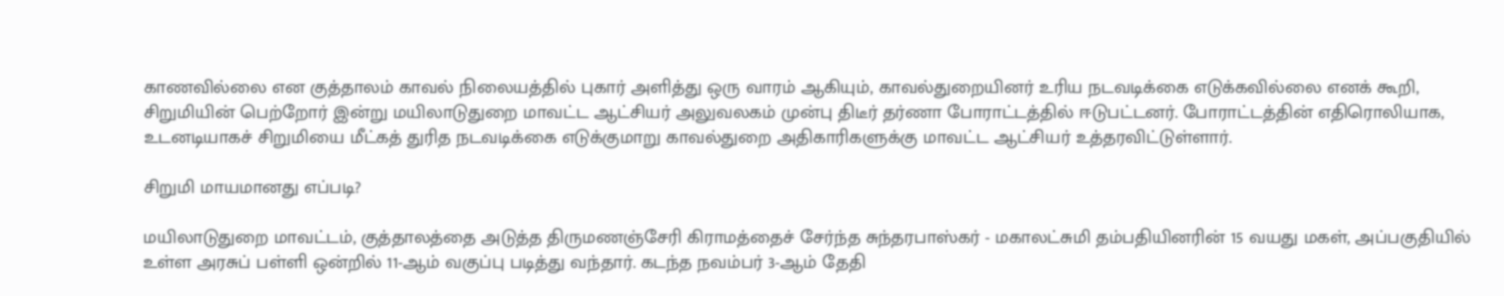காணவில்லை என குத்தாலம் காவல் நிலையத்தில் புகார் அளித்து ஒரு வாரம் ஆகியும், காவல்துறையினர் உரிய நடவடிக்கை எடுக்கவில்லை எனக் கூறி, சிறுமியின் பெற்றோர் இன்று மயிலாடுதுறை மாவட்ட ஆட்சியர் அலுவலகம் முன்பு திடீர் தர்ணா போராட்டத்தில் ஈடுபட்டனர். போராட்டத்தின் எதிரொலியாக, உடனடியாகச் சிறுமியை மீட்கத் துரித நடவடிக்கை எடுக்குமாறு காவல்துறை அதிகாரிகளுக்கு மாவட்ட ஆட்சியர் உத்தரவிட்டுள்ளார்.

சிறுமி மாயமானது எப்படி?

மயிலாடுதுறை மாவட்டம், குத்தாலத்தை அடுத்த திருமணஞ்சேரி கிராமத்தைச் சேர்ந்த சுந்தரபாஸ்கர் - மகாலட்சுமி தம்பதியினரின் 15 வயது மகள், அப்பகுதியில் உள்ள அரசுப் பள்ளி ஒன்றில் 11-ஆம் வகுப்பு படித்து வந்தார். கடந்த நவம்பர் 3-ஆம் தேதி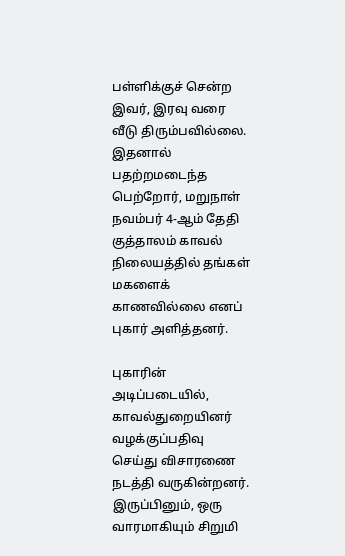பள்ளிக்குச் சென்ற இவர், இரவு வரை வீடு திரும்பவில்லை. இதனால் பதற்றமடைந்த பெற்றோர், மறுநாள் நவம்பர் 4-ஆம் தேதி குத்தாலம் காவல் நிலையத்தில் தங்கள் மகளைக் காணவில்லை எனப் புகார் அளித்தனர்.

புகாரின் அடிப்படையில், காவல்துறையினர் வழக்குப்பதிவு செய்து விசாரணை நடத்தி வருகின்றனர். இருப்பினும், ஒரு வாரமாகியும் சிறுமி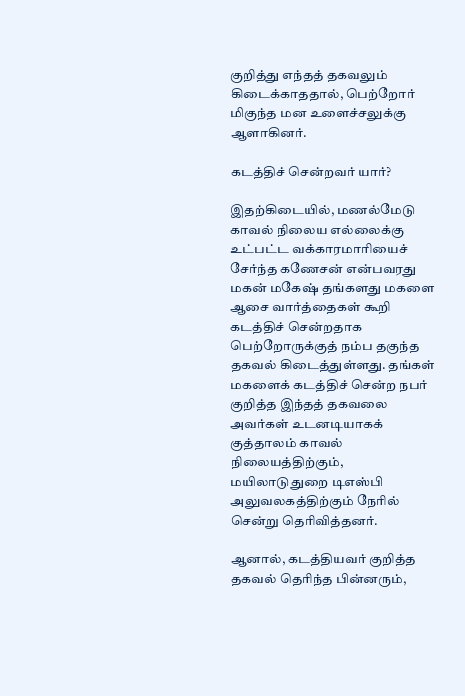குறித்து எந்தத் தகவலும் கிடைக்காததால், பெற்றோர் மிகுந்த மன உளைச்சலுக்கு ஆளாகினர்.

கடத்திச் சென்றவர் யார்?

இதற்கிடையில், மணல்மேடு காவல் நிலைய எல்லைக்கு உட்பட்ட வக்காரமாரியைச் சேர்ந்த கணேசன் என்பவரது மகன் மகேஷ் தங்களது மகளை ஆசை வார்த்தைகள் கூறி கடத்திச் சென்றதாக பெற்றோருக்குத் நம்ப தகுந்த தகவல் கிடைத்துள்ளது. தங்கள் மகளைக் கடத்திச் சென்ற நபர் குறித்த இந்தத் தகவலை அவர்கள் உடனடியாகக் குத்தாலம் காவல் நிலையத்திற்கும், மயிலாடுதுறை டிஎஸ்பி அலுவலகத்திற்கும் நேரில் சென்று தெரிவித்தனர்.

ஆனால், கடத்தியவர் குறித்த தகவல் தெரிந்த பின்னரும்,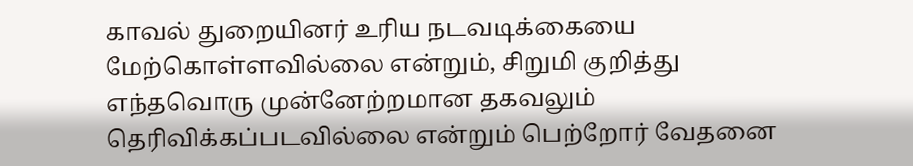காவல் துறையினர் உரிய நடவடிக்கையை மேற்கொள்ளவில்லை என்றும், சிறுமி குறித்து எந்தவொரு முன்னேற்றமான தகவலும் தெரிவிக்கப்படவில்லை என்றும் பெற்றோர் வேதனை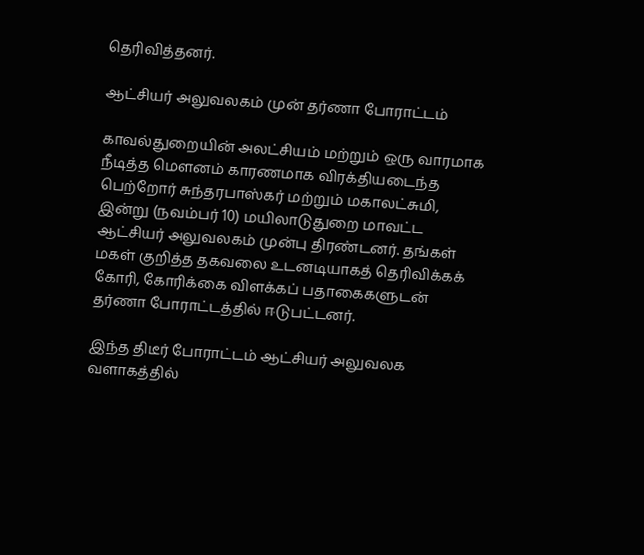தெரிவித்தனர்.

ஆட்சியர் அலுவலகம் முன் தர்ணா போராட்டம்

காவல்துறையின் அலட்சியம் மற்றும் ஒரு வாரமாக நீடித்த மௌனம் காரணமாக விரக்தியடைந்த பெற்றோர் சுந்தரபாஸ்கர் மற்றும் மகாலட்சுமி, இன்று (நவம்பர் 10) மயிலாடுதுறை மாவட்ட ஆட்சியர் அலுவலகம் முன்பு திரண்டனர். தங்கள் மகள் குறித்த தகவலை உடனடியாகத் தெரிவிக்கக் கோரி, கோரிக்கை விளக்கப் பதாகைகளுடன் தர்ணா போராட்டத்தில் ஈடுபட்டனர்.

இந்த திடீர் போராட்டம் ஆட்சியர் அலுவலக வளாகத்தில்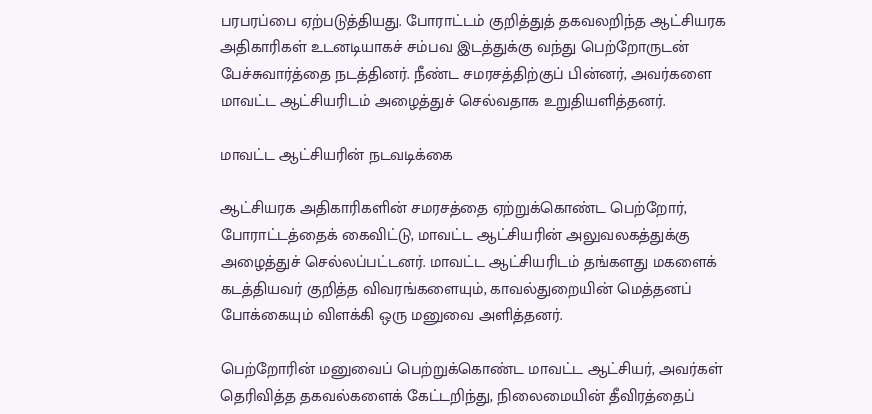பரபரப்பை ஏற்படுத்தியது. போராட்டம் குறித்துத் தகவலறிந்த ஆட்சியரக அதிகாரிகள் உடனடியாகச் சம்பவ இடத்துக்கு வந்து பெற்றோருடன் பேச்சுவார்த்தை நடத்தினர். நீண்ட சமரசத்திற்குப் பின்னர், அவர்களை மாவட்ட ஆட்சியரிடம் அழைத்துச் செல்வதாக உறுதியளித்தனர்.

மாவட்ட ஆட்சியரின் நடவடிக்கை

ஆட்சியரக அதிகாரிகளின் சமரசத்தை ஏற்றுக்கொண்ட பெற்றோர், போராட்டத்தைக் கைவிட்டு, மாவட்ட ஆட்சியரின் அலுவலகத்துக்கு அழைத்துச் செல்லப்பட்டனர். மாவட்ட ஆட்சியரிடம் தங்களது மகளைக் கடத்தியவர் குறித்த விவரங்களையும், காவல்துறையின் மெத்தனப் போக்கையும் விளக்கி ஒரு மனுவை அளித்தனர்.

பெற்றோரின் மனுவைப் பெற்றுக்கொண்ட மாவட்ட ஆட்சியர், அவர்கள் தெரிவித்த தகவல்களைக் கேட்டறிந்து, நிலைமையின் தீவிரத்தைப்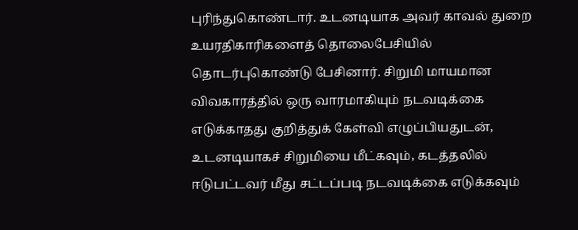புரிந்துகொண்டார். உடனடியாக அவர் காவல் துறை உயரதிகாரிகளைத் தொலைபேசியில் தொடர்புகொண்டு பேசினார். சிறுமி மாயமான விவகாரத்தில் ஒரு வாரமாகியும் நடவடிக்கை எடுக்காதது குறித்துக் கேள்வி எழுப்பியதுடன், உடனடியாகச் சிறுமியை மீட்கவும், கடத்தலில் ஈடுபட்டவர் மீது சட்டப்படி நடவடிக்கை எடுக்கவும்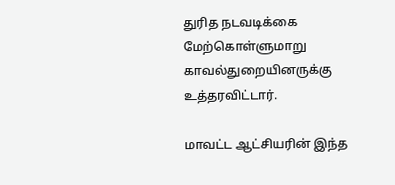துரித நடவடிக்கை மேற்கொள்ளுமாறு காவல்துறையினருக்கு உத்தரவிட்டார்.

மாவட்ட ஆட்சியரின் இந்த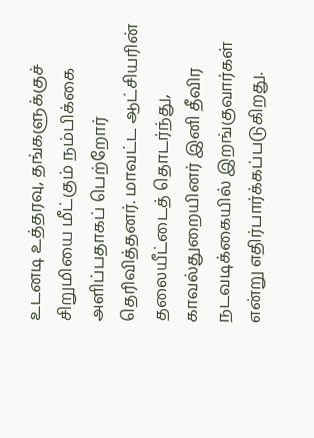உடனடி உத்தரவு, தங்களுக்குச் சிறுமியை மீட்கும் நம்பிக்கை அளிப்பதாகப் பெற்றோர் தெரிவித்தனர். மாவட்ட ஆட்சியரின் தலையீட்டைத் தொடர்ந்து, காவல்துறையினர் இனி தீவிர நடவடிக்கையில் இறங்குவார்கள் என்று எதிர்பார்க்கப்படுகிறது.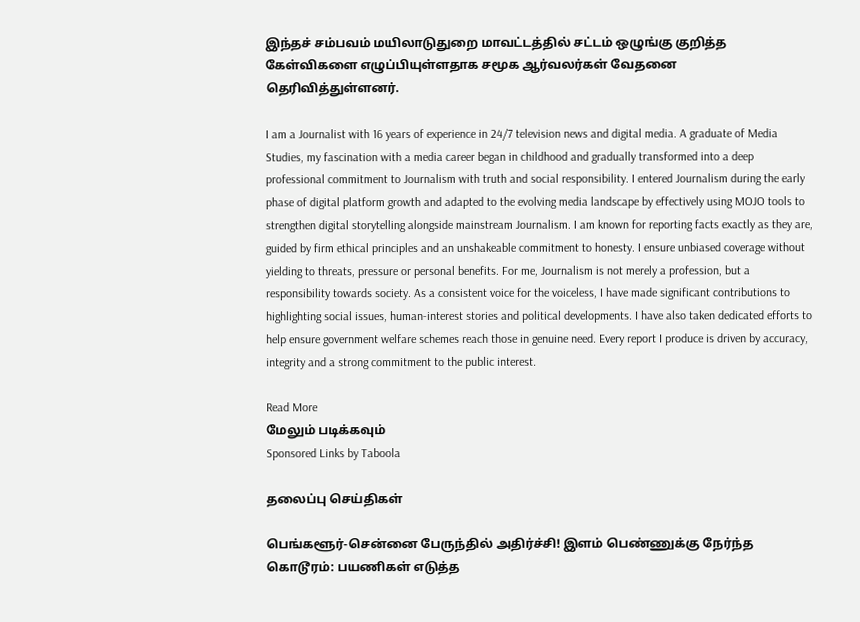இந்தச் சம்பவம் மயிலாடுதுறை மாவட்டத்தில் சட்டம் ஒழுங்கு குறித்த கேள்விகளை எழுப்பியுள்ளதாக சமூக ஆர்வலர்கள் வேதனை தெரிவித்துள்ளனர்.

I am a Journalist with 16 years of experience in 24/7 television news and digital media. A graduate of Media Studies, my fascination with a media career began in childhood and gradually transformed into a deep professional commitment to Journalism with truth and social responsibility. I entered Journalism during the early phase of digital platform growth and adapted to the evolving media landscape by effectively using MOJO tools to strengthen digital storytelling alongside mainstream Journalism. I am known for reporting facts exactly as they are, guided by firm ethical principles and an unshakeable commitment to honesty. I ensure unbiased coverage without yielding to threats, pressure or personal benefits. For me, Journalism is not merely a profession, but a responsibility towards society. As a consistent voice for the voiceless, I have made significant contributions to highlighting social issues, human-interest stories and political developments. I have also taken dedicated efforts to help ensure government welfare schemes reach those in genuine need. Every report I produce is driven by accuracy, integrity and a strong commitment to the public interest.

Read More
மேலும் படிக்கவும்
Sponsored Links by Taboola

தலைப்பு செய்திகள்

பெங்களூர்-சென்னை பேருந்தில் அதிர்ச்சி! இளம் பெண்ணுக்கு நேர்ந்த கொடூரம்: பயணிகள் எடுத்த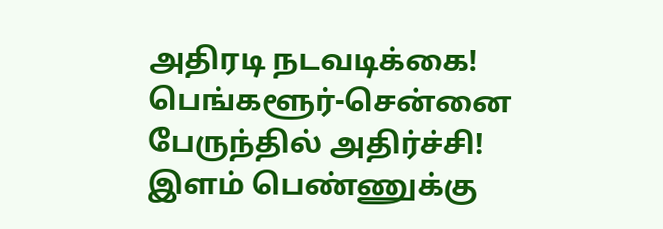அதிரடி நடவடிக்கை!
பெங்களூர்-சென்னை பேருந்தில் அதிர்ச்சி! இளம் பெண்ணுக்கு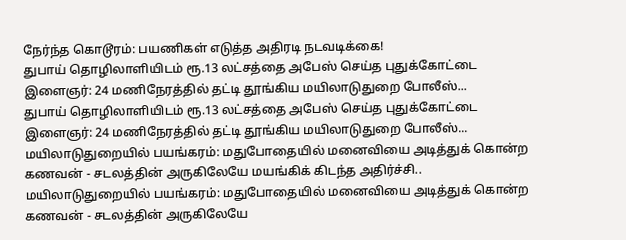நேர்ந்த கொடூரம்: பயணிகள் எடுத்த அதிரடி நடவடிக்கை!
துபாய் தொழிலாளியிடம் ரூ.13 லட்சத்தை அபேஸ் செய்த புதுக்கோட்டை இளைஞர்: 24 மணிநேரத்தில் தட்டி தூங்கிய மயிலாடுதுறை போலீஸ்...
துபாய் தொழிலாளியிடம் ரூ.13 லட்சத்தை அபேஸ் செய்த புதுக்கோட்டை இளைஞர்: 24 மணிநேரத்தில் தட்டி தூங்கிய மயிலாடுதுறை போலீஸ்...
மயிலாடுதுறையில் பயங்கரம்: மதுபோதையில் மனைவியை அடித்துக் கொன்ற கணவன் - சடலத்தின் அருகிலேயே மயங்கிக் கிடந்த அதிர்ச்சி..
மயிலாடுதுறையில் பயங்கரம்: மதுபோதையில் மனைவியை அடித்துக் கொன்ற கணவன் - சடலத்தின் அருகிலேயே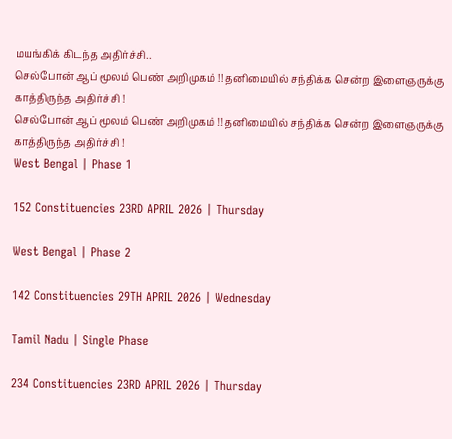மயங்கிக் கிடந்த அதிர்ச்சி..
செல்போன் ஆப் மூலம் பெண் அறிமுகம் !! தனிமையில் சந்திக்க சென்ற இளைஞருக்கு காத்திருந்த அதிர்ச்சி !
செல்போன் ஆப் மூலம் பெண் அறிமுகம் !! தனிமையில் சந்திக்க சென்ற இளைஞருக்கு காத்திருந்த அதிர்ச்சி !
West Bengal | Phase 1

152 Constituencies 23RD APRIL 2026 | Thursday

West Bengal | Phase 2

142 Constituencies 29TH APRIL 2026 | Wednesday

Tamil Nadu | Single Phase

234 Constituencies 23RD APRIL 2026 | Thursday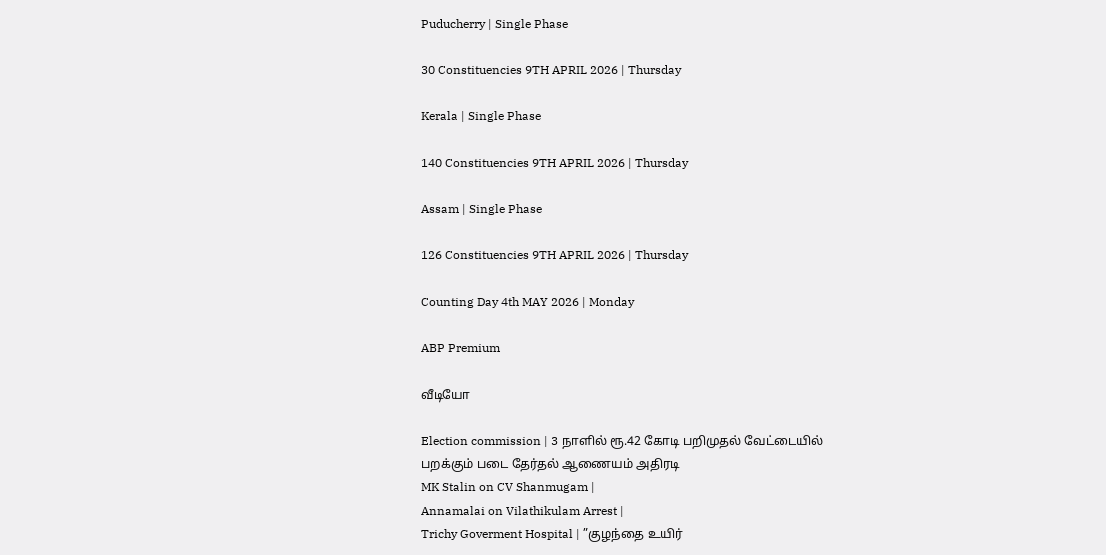Puducherry | Single Phase

30 Constituencies 9TH APRIL 2026 | Thursday

Kerala | Single Phase

140 Constituencies 9TH APRIL 2026 | Thursday

Assam | Single Phase

126 Constituencies 9TH APRIL 2026 | Thursday

Counting Day 4th MAY 2026 | Monday

ABP Premium

வீடியோ

Election commission | 3 நாளில் ரூ.42 கோடி பறிமுதல் வேட்டையில் பறக்கும் படை தேர்தல் ஆணையம் அதிரடி
MK Stalin on CV Shanmugam |
Annamalai on Vilathikulam Arrest |
Trichy Goverment Hospital | ”குழந்தை உயிர்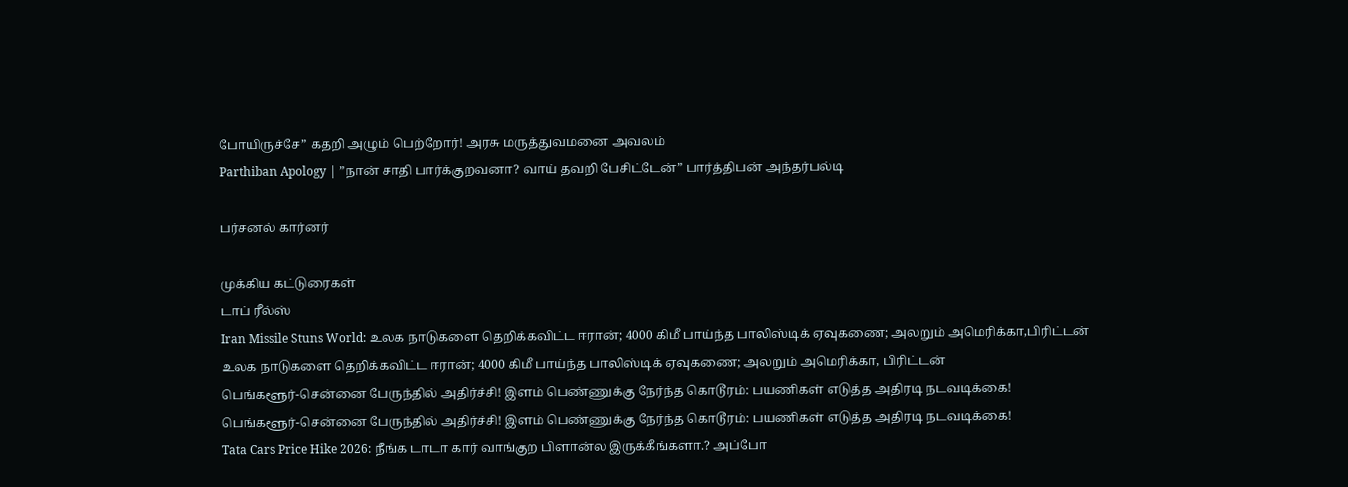போயிருச்சே” கதறி அழும் பெற்றோர்! அரசு மருத்துவமனை அவலம்
Parthiban Apology | ”நான் சாதி பார்க்குறவனா? வாய் தவறி பேசிட்டேன்” பார்த்திபன் அந்தர்பல்டி

பர்சனல் கார்னர்

முக்கிய கட்டுரைகள்
டாப் ரீல்ஸ்
Iran Missile Stuns World: உலக நாடுகளை தெறிக்கவிட்ட ஈரான்; 4000 கிமீ பாய்ந்த பாலிஸ்டிக் ஏவுகணை; அலறும் அமெரிக்கா,பிரிட்டன்
உலக நாடுகளை தெறிக்கவிட்ட ஈரான்; 4000 கிமீ பாய்ந்த பாலிஸ்டிக் ஏவுகணை; அலறும் அமெரிக்கா, பிரிட்டன்
பெங்களூர்-சென்னை பேருந்தில் அதிர்ச்சி! இளம் பெண்ணுக்கு நேர்ந்த கொடூரம்: பயணிகள் எடுத்த அதிரடி நடவடிக்கை!
பெங்களூர்-சென்னை பேருந்தில் அதிர்ச்சி! இளம் பெண்ணுக்கு நேர்ந்த கொடூரம்: பயணிகள் எடுத்த அதிரடி நடவடிக்கை!
Tata Cars Price Hike 2026: நீங்க டாடா கார் வாங்குற பிளான்ல இருக்கீங்களா.? அப்போ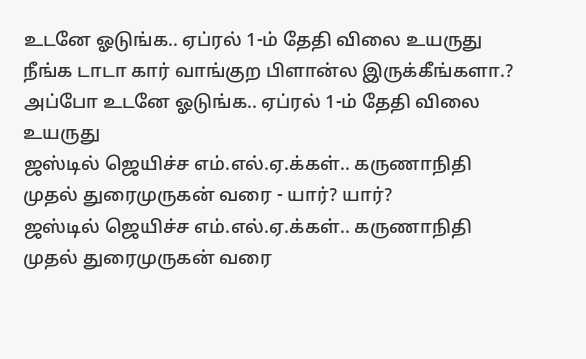உடனே ஓடுங்க.. ஏப்ரல் 1-ம் தேதி விலை உயருது
நீங்க டாடா கார் வாங்குற பிளான்ல இருக்கீங்களா.? அப்போ உடனே ஓடுங்க.. ஏப்ரல் 1-ம் தேதி விலை உயருது
ஜஸ்டில் ஜெயிச்ச எம்.எல்.ஏ.க்கள்.. கருணாநிதி முதல் துரைமுருகன் வரை - யார்? யார்?
ஜஸ்டில் ஜெயிச்ச எம்.எல்.ஏ.க்கள்.. கருணாநிதி முதல் துரைமுருகன் வரை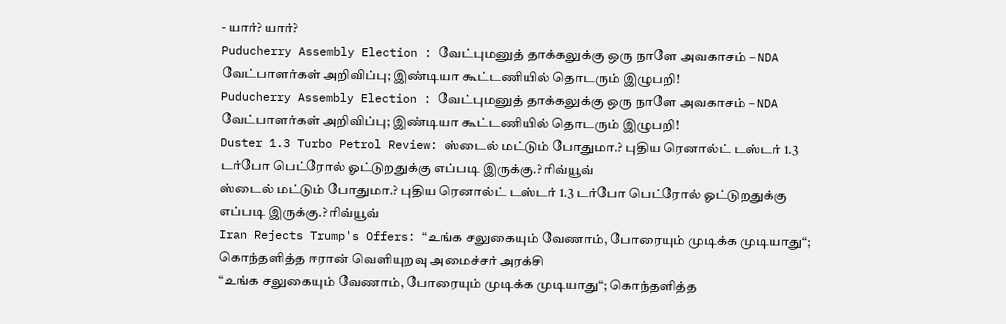- யார்? யார்?
Puducherry Assembly Election : வேட்புமனுத் தாக்கலுக்கு ஒரு நாளே அவகாசம் – NDA வேட்பாளர்கள் அறிவிப்பு; இண்டியா கூட்டணியில் தொடரும் இழுபறி!
Puducherry Assembly Election : வேட்புமனுத் தாக்கலுக்கு ஒரு நாளே அவகாசம் – NDA வேட்பாளர்கள் அறிவிப்பு; இண்டியா கூட்டணியில் தொடரும் இழுபறி!
Duster 1.3 Turbo Petrol Review: ஸ்டைல் மட்டும் போதுமா.? புதிய ரெனால்ட் டஸ்டர் 1.3 டர்போ பெட்ரோல் ஓட்டுறதுக்கு எப்படி இருக்கு.? ரிவ்யூவ்
ஸ்டைல் மட்டும் போதுமா.? புதிய ரெனால்ட் டஸ்டர் 1.3 டர்போ பெட்ரோல் ஓட்டுறதுக்கு எப்படி இருக்கு.? ரிவ்யூவ்
Iran Rejects Trump's Offers: “உங்க சலுகையும் வேணாம், போரையும் முடிக்க முடியாது“; கொந்தளித்த ஈரான் வெளியுறவு அமைச்சர் அரக்சி
“உங்க சலுகையும் வேணாம், போரையும் முடிக்க முடியாது“; கொந்தளித்த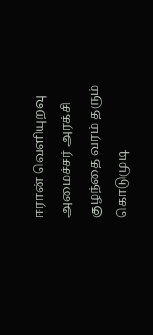ஈரான் வெளியுறவு அமைச்சர் அரக்சி
குழந்தை வரம் தரும் கொடுமுடி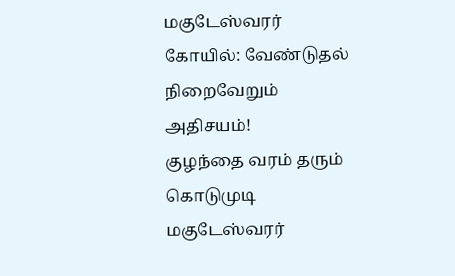மகுடேஸ்வரர் கோயில்: வேண்டுதல் நிறைவேறும் அதிசயம்!
குழந்தை வரம் தரும் கொடுமுடி மகுடேஸ்வரர்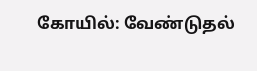கோயில்: வேண்டுதல்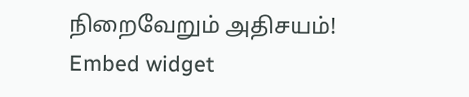நிறைவேறும் அதிசயம்!
Embed widget